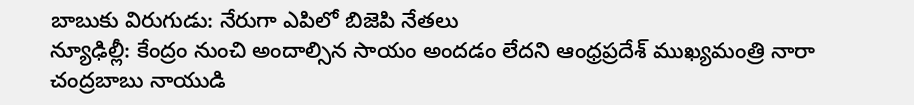బాబుకు విరుగుడు: నేరుగా ఎపిలో బిజెపి నేతలు
న్యూఢిల్లీ: కేంద్రం నుంచి అందాల్సిన సాయం అందడం లేదని ఆంధ్రప్రదేశ్ ముఖ్యమంత్రి నారా చంద్రబాబు నాయుడి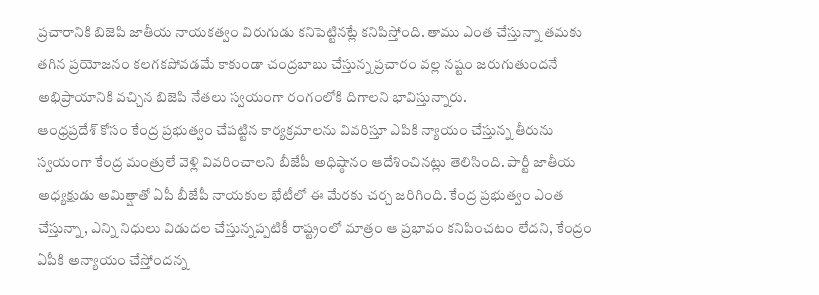ప్రచారానికి బిజెపి జాతీయ నాయకత్వం విరుగుడు కనిపెట్టినట్లే కనిపిస్తోంది. తాము ఎంత చేస్తున్నా తమకు తగిన ప్రయోజనం కలగకపోవడమే కాకుండా చంద్రబాబు చేస్తున్న ప్రచారం వల్ల నష్టం జరుగుతుందనే అభిప్రాయానికి వచ్చిన బిజెపి నేతలు స్వయంగా రంగంలోకి దిగాలని భావిస్తున్నారు.
ఆంధ్రప్రదేశ్ కోసం కేంద్ర ప్రభుత్వం చేపట్టిన కార్యక్రమాలను వివరిస్తూ ఎపికి న్యాయం చేస్తున్న తీరును స్వయంగా కేంద్ర మంత్రులే వెళ్లి వివరించాలని బీజేపీ అధిష్ఠానం ఆదేశించినట్లు తెలిసింది. పార్టీ జాతీయ అధ్యక్షుడు అమిత్షాతో ఏపీ బీజేపీ నాయకుల భేటీలో ఈ మేరకు చర్చ జరిగింది. కేంద్ర ప్రభుత్వం ఎంత చేస్తున్నా, ఎన్ని నిధులు విడుదల చేస్తున్నప్పటికీ రాష్ట్రంలో మాత్రం ఆ ప్రభావం కనిపించటం లేదని, కేంద్రం ఏపీకి అన్యాయం చేస్తోందన్న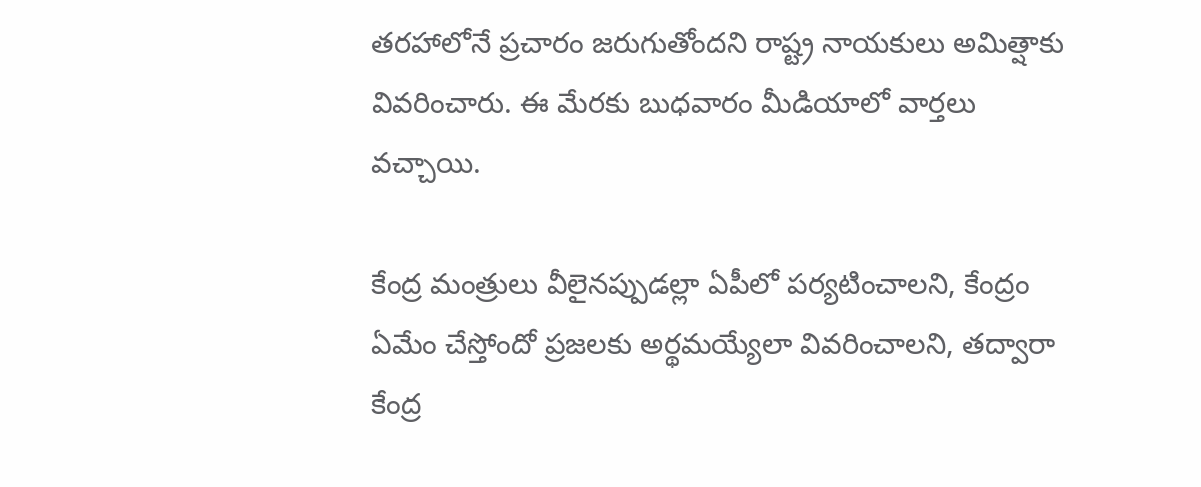తరహాలోనే ప్రచారం జరుగుతోందని రాష్ట్ర నాయకులు అమిత్షాకు వివరించారు. ఈ మేరకు బుధవారం మీడియాలో వార్తలు వచ్చాయి.

కేంద్ర మంత్రులు వీలైనప్పుడల్లా ఏపీలో పర్యటించాలని, కేంద్రం ఏమేం చేస్తోందో ప్రజలకు అర్థమయ్యేలా వివరించాలని, తద్వారా కేంద్ర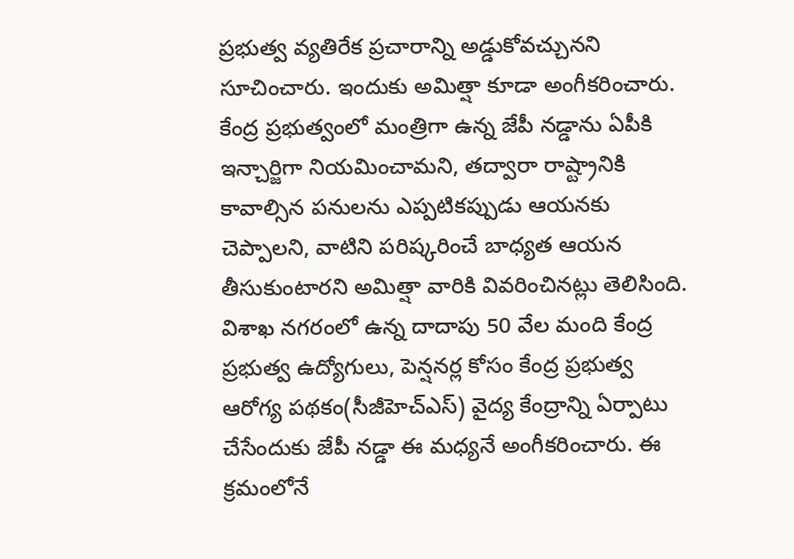ప్రభుత్వ వ్యతిరేక ప్రచారాన్ని అడ్డుకోవచ్చునని సూచించారు. ఇందుకు అమిత్షా కూడా అంగీకరించారు. కేంద్ర ప్రభుత్వంలో మంత్రిగా ఉన్న జేపీ నడ్డాను ఏపీకి ఇన్చార్జిగా నియమించామని, తద్వారా రాష్ట్రానికి కావాల్సిన పనులను ఎప్పటికప్పుడు ఆయనకు చెప్పాలని, వాటిని పరిష్కరించే బాధ్యత ఆయన తీసుకుంటారని అమిత్షా వారికి వివరించినట్లు తెలిసింది.
విశాఖ నగరంలో ఉన్న దాదాపు 50 వేల మంది కేంద్ర ప్రభుత్వ ఉద్యోగులు, పెన్షనర్ల కోసం కేంద్ర ప్రభుత్వ ఆరోగ్య పథకం(సీజీహెచ్ఎస్) వైద్య కేంద్రాన్ని ఏర్పాటు చేసేందుకు జేపీ నడ్డా ఈ మధ్యనే అంగీకరించారు. ఈ క్రమంలోనే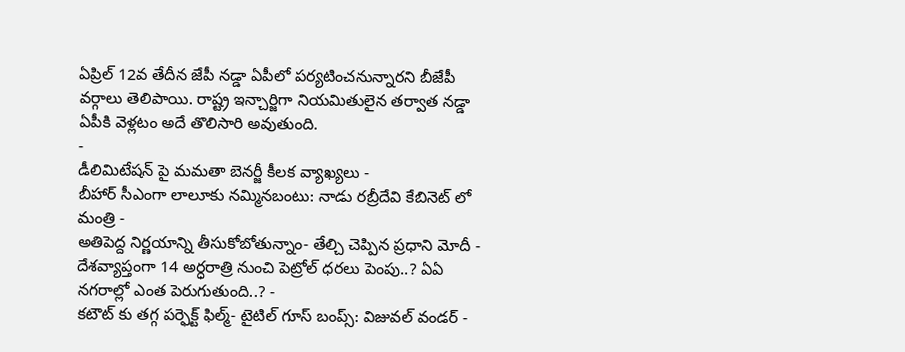ఏప్రిల్ 12వ తేదీన జేపీ నడ్డా ఏపీలో పర్యటించనున్నారని బీజేపీ వర్గాలు తెలిపాయి. రాష్ట్ర ఇన్చార్జిగా నియమితులైన తర్వాత నడ్డా ఏపీకి వెళ్లటం అదే తొలిసారి అవుతుంది.
-
డీలిమిటేషన్ పై మమతా బెనర్జీ కీలక వ్యాఖ్యలు -
బీహార్ సీఎంగా లాలూకు నమ్మినబంటు: నాడు రబ్రీదేవి కేబినెట్ లో మంత్రి -
అతిపెద్ద నిర్ణయాన్ని తీసుకోబోతున్నాం- తేల్చి చెప్పిన ప్రధాని మోదీ -
దేశవ్యాప్తంగా 14 అర్ధరాత్రి నుంచి పెట్రోల్ ధరలు పెంపు..? ఏఏ నగరాల్లో ఎంత పెరుగుతుంది..? -
కటౌట్ కు తగ్గ పర్ఫెక్ట్ ఫిల్మ్- టైటిల్ గూస్ బంప్స్: విజువల్ వండర్ -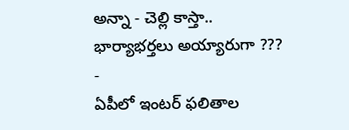అన్నా - చెల్లి కాస్తా.. భార్యాభర్తలు అయ్యారుగా ??? -
ఏపీలో ఇంటర్ ఫలితాల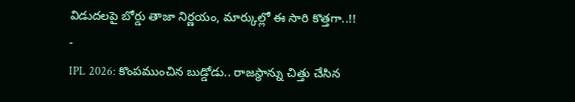విడుదలపై బోర్డు తాజా నిర్ణయం, మార్కుల్లో ఈ సారి కొత్తగా..!! -
IPL 2026: కొంపముంచిన బుడ్డోడు.. రాజస్థాన్ను చిత్తు చేసిన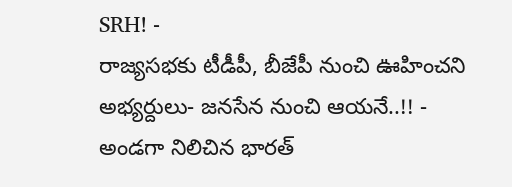SRH! -
రాజ్యసభకు టీడీపీ, బీజేపీ నుంచి ఊహించని అభ్యర్దులు- జనసేన నుంచి ఆయనే..!! -
అండగా నిలిచిన భారత్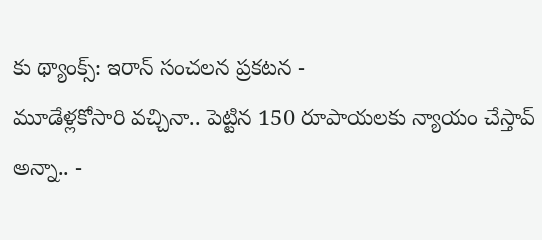కు థ్యాంక్స్: ఇరాన్ సంచలన ప్రకటన -
మూడేళ్లకోసారి వచ్చినా.. పెట్టిన 150 రూపాయలకు న్యాయం చేస్తావ్ అన్నా.. -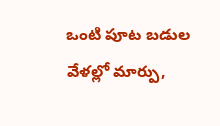ఒంటి పూట బడుల వేళల్లో మార్పు,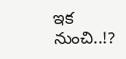ఇక నుంచి..!?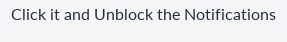Click it and Unblock the Notifications